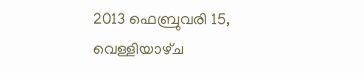2013 ഫെബ്രുവരി 15, വെള്ളിയാഴ്‌ച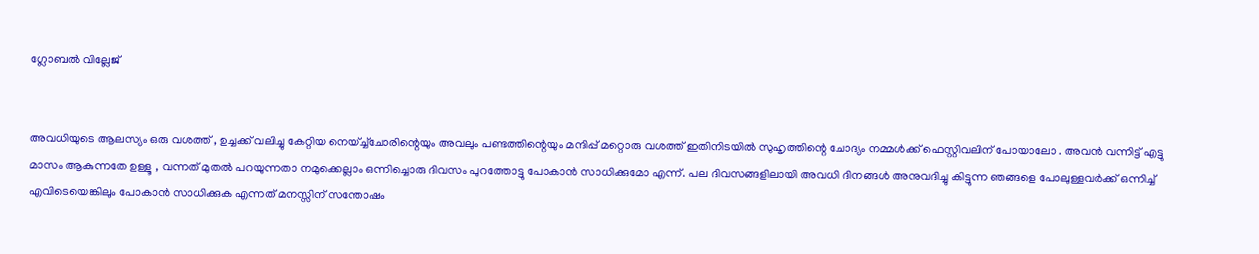ഗ്ലോബല്‍ വില്ലേജ്‌


അവധിയുടെ ആലസ്യം ഒരു വശത്ത് , ഉച്ചക്ക് വലിച്ചു കേറ്റിയ നെയ്ച്ച്ചോരിന്റെയും അവലും പണ്ടത്തിന്റെയും മന്ദിപ്പ് മറ്റൊരു വശത്ത് ഇതിനിടയില്‍ സുഹൃത്തിന്റെ ചോദ്യം നമ്മള്‍ക്ക് ഫെസ്റ്റിവലിന് പോയാലോ . അവന്‍ വന്നിട്ട് എട്ടു മാസം ആകുന്നതേ ഉള്ളൂ , വന്നത് മുതല്‍ പറയുന്നതാ നമുക്കെല്ലാം ഒന്നിച്ചൊരു ദിവസം പുറത്തോട്ടു പോകാന്‍ സാധിക്കുമോ എന്ന്. പല ദിവസങ്ങളിലായി അവധി ദിനങ്ങള്‍ അനുവദിച്ചു കിട്ടുന്ന ഞങ്ങളെ പോലുള്ളവര്‍ക്ക് ഒന്നിച്ച് എവിടെയെങ്കിലും പോകാന്‍ സാധിക്കുക എന്നത് മനസ്സിന് സന്തോഷം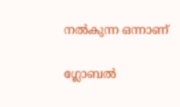നല്‍കുന്ന ഒന്നാണ്

ഗ്ലോബല്‍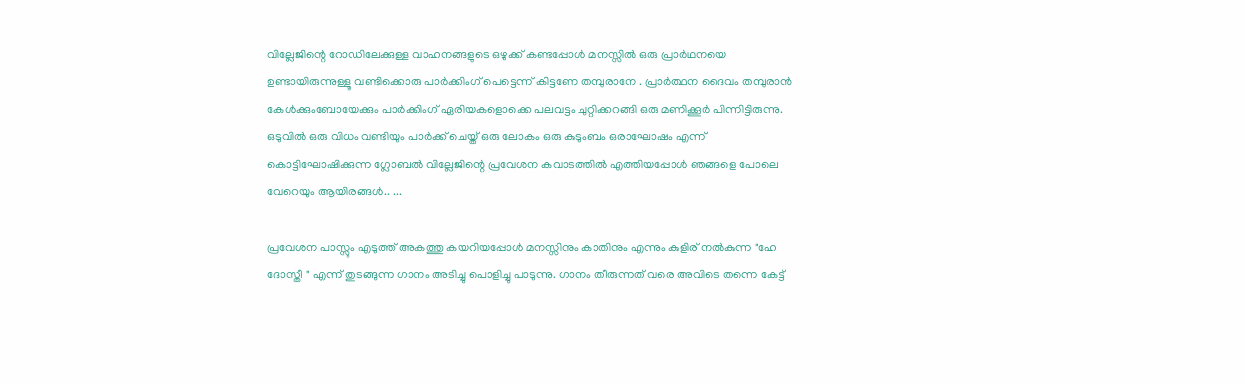വില്ലേജിന്റെ റോഡിലേക്കുള്ള വാഹനങ്ങളുടെ ഒഴുക്ക് കണ്ടപ്പോള്‍ മനസ്സില്‍ ഒരു പ്രാര്‍ഥനയെ ഉണ്ടായിരുന്നുള്ളൂ വണ്ടിക്കൊരു പാര്‍ക്കിംഗ് പെട്ടെന്ന് കിട്ടണേ തമ്പുരാനേ . പ്രാര്‍ത്ഥന ദൈവം തമ്പുരാന്‍ കേള്‍ക്കുംബോയേക്കും പാര്‍ക്കിംഗ് ഏരിയകളൊക്കെ പലവട്ടം ചുറ്റിക്കറങ്ങി ഒരു മണിക്കൂര്‍ പിന്നിട്ടിരുന്നു. ഒടുവില്‍ ഒരു വിധം വണ്ടിയും പാര്‍ക്ക് ചെയ്ത് ഒരു ലോകം ഒരു കുടുംബം ഒരാഘോഷം എന്ന് കൊട്ടിഘോഷിക്കുന്ന ഗ്ലോബല്‍ വില്ലേജിന്റെ പ്രവേശന കവാടത്തില്‍ എത്തിയപ്പോള്‍ ഞങ്ങളെ പോലെ വേറെയും ആയിരങ്ങള്‍.. ...

പ്രവേശന പാസ്സും എടുത്ത് അകത്തു കയറിയപ്പോള്‍ മനസ്സിനും കാതിനും എന്നും കുളിര് നല്‍കുന്ന "ഹേ ദോസ്തീ " എന്ന് തുടങ്ങുന്ന ഗാനം അടിച്ചു പൊളിച്ചു പാടുന്നു. ഗാനം തീരുന്നത് വരെ അവിടെ തന്നെ കേട്ട്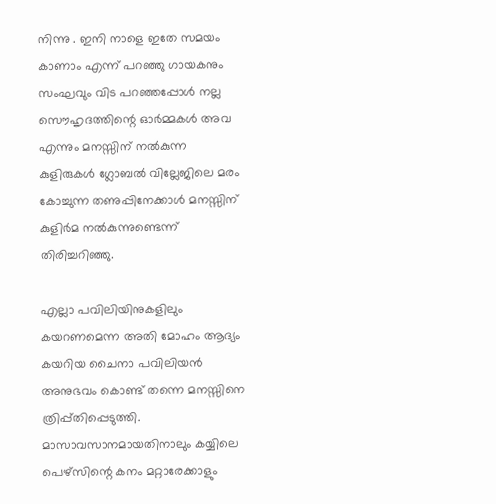നിന്നു . ഇനി നാളെ ഇതേ സമയം കാണാം എന്ന് പറഞ്ഞു ഗായകനും സംഘവും വിട പറഞ്ഞപ്പോള്‍ നല്ല സൌഹൃദത്തിന്റെ ഓര്‍മ്മകള്‍ അവ എന്നും മനസ്സിന് നല്‍കുന്ന കുളിരുകള്‍ ഗ്ലോബല്‍ വില്ലേജിലെ മരം കോച്ചുന്ന തണുപ്പിനേക്കാള്‍ മനസ്സിന് കുളിര്‍മ നല്‍കുന്നുണ്ടെന്ന് തിരിച്ചറിഞ്ഞു.

എല്ലാ പവിലിയിനുകളിലും കയറണമെന്ന അതി മോഹം ആദ്യം കയറിയ ചൈനാ പവിലിയന്‍ അനുഭവം കൊണ്ട് തന്നെ മനസ്സിനെ ത്രിപ്പ്തിപ്പെടുത്തി. മാസാവസാനമായതിനാലും കയ്യിലെ പെഴ്സിന്റെ കനം മറ്റാരേക്കാളും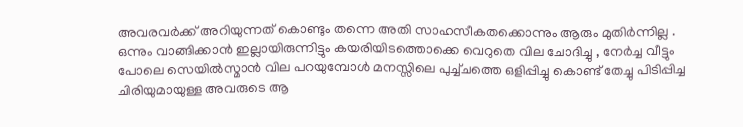അവരവര്‍ക്ക് അറിയുന്നത് കൊണ്ടും തന്നെ അതി സാഹസീകതക്കൊന്നും ആരും മുതിര്‍ന്നില്ല . ഒന്നും വാങ്ങിക്കാന്‍ ഇല്ലായിരുന്നിട്ടും കയരിയിടത്തൊക്കെ വെറുതെ വില ചോദിച്ചു , നേര്‍ച്ച വീട്ടും പോലെ സെയില്‍സ്മാന്‍ വില പറയുമ്പോള്‍ മനസ്സിലെ പുച്ച്ചത്തെ ഒളിപ്പിച്ചു കൊണ്ട് തേച്ചു പിടിപ്പിച്ച ചിരിയുമായുള്ള അവരുടെ ആ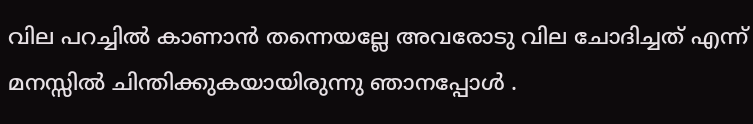വില പറച്ചില്‍ കാണാന്‍ തന്നെയല്ലേ അവരോടു വില ചോദിച്ചത് എന്ന് മനസ്സില്‍ ചിന്തിക്കുകയായിരുന്നു ഞാനപ്പോള്‍ .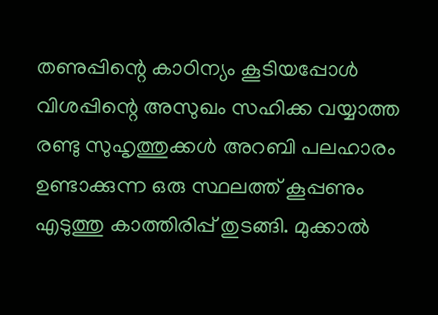തണുപ്പിന്റെ കാഠിന്യം കൂടിയപ്പോള്‍ വിശപ്പിന്റെ അസുഖം സഹിക്ക വയ്യാത്ത രണ്ടു സുഹൃത്തുക്കള്‍ അറബി പലഹാരം ഉണ്ടാക്കുന്ന ഒരു സ്ഥലത്ത് കൂപ്പണും എടുത്തു കാത്തിരിപ്പ് തുടങ്ങി. മുക്കാല്‍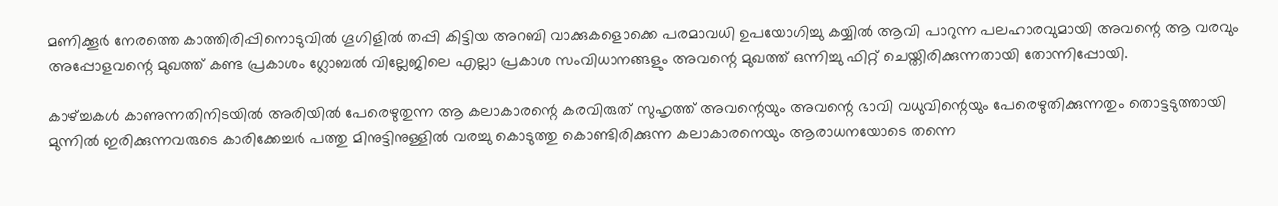മണിക്കൂര്‍ നേരത്തെ കാത്തിരിപ്പിനൊടുവില്‍ ഗൂഗിളില്‍ തപ്പി കിട്ടിയ അറബി വാക്കുകളൊക്കെ പരമാവധി ഉപയോഗിച്ചു കയ്യില്‍ ആവി പാറുന്ന പലഹാരവുമായി അവന്റെ ആ വരവും അപ്പോളവന്റെ മുഖത്ത് കണ്ട പ്രകാശം ഗ്ലോബല്‍ വില്ലേജിലെ എല്ലാ പ്രകാശ സംവിധാനങ്ങളും അവന്റെ മുഖത്ത് ഒന്നിച്ചു ഫിറ്റ് ചെയ്തിരിക്കുന്നതായി തോന്നിപ്പോയി.

കാഴ്ച്ചകള്‍ കാണുന്നതിനിടയില്‍ അരിയില്‍ പേരെഴുതുന്ന ആ കലാകാരന്റെ കരവിരുത് സുഹൃത്ത് അവന്റെയും അവന്റെ ഭാവി വധുവിന്റെയും പേരെഴുതിക്കുന്നതും തൊട്ടടുത്തായി മുന്നില്‍ ഇരിക്കുന്നവരുടെ കാരിക്കേച്ചര്‍ പത്തു മിനുട്ടിനുള്ളില്‍ വരച്ചു കൊടുത്തു കൊണ്ടിരിക്കുന്ന കലാകാരനെയും ആരാധനയോടെ തന്നെ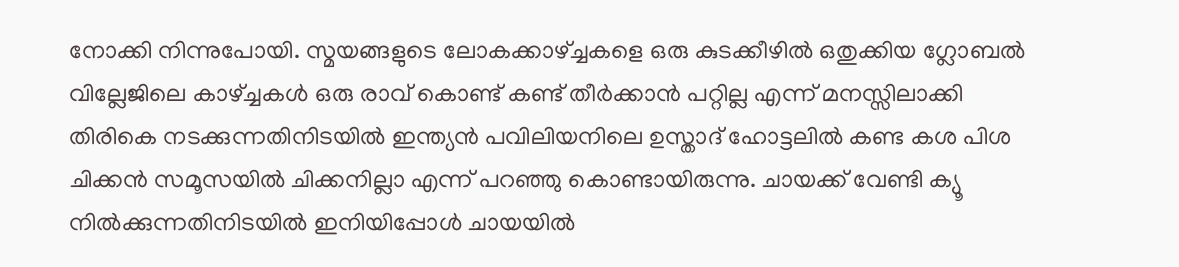നോക്കി നിന്നുപോയി. സ്മയങ്ങളുടെ ലോകക്കാഴ്ച്ചകളെ ഒരു കുടക്കീഴില്‍ ഒതുക്കിയ ഗ്ലോബല്‍ വില്ലേജിലെ കാഴ്ച്ചകള്‍ ഒരു രാവ് കൊണ്ട് കണ്ട് തീര്‍ക്കാന്‍ പറ്റില്ല എന്ന് മനസ്സിലാക്കി തിരികെ നടക്കുന്നതിനിടയില്‍ ഇന്ത്യന്‍ പവിലിയനിലെ ഉസ്താദ് ഹോട്ടലില്‍ കണ്ട കശ പിശ ചിക്കന്‍ സമൂസയില്‍ ചിക്കനില്ലാ എന്ന് പറഞ്ഞു കൊണ്ടായിരുന്നു. ചായക്ക് വേണ്ടി ക്യൂ നില്‍ക്കുന്നതിനിടയില്‍ ഇനിയിപ്പോള്‍ ചായയില്‍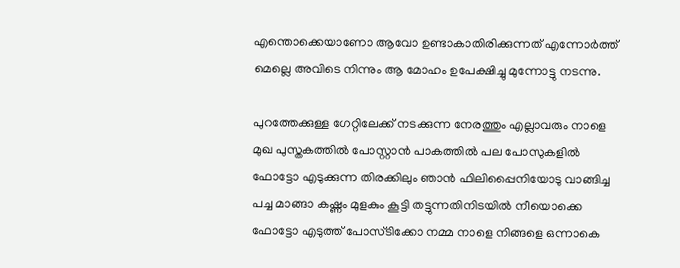എന്തൊക്കെയാണോ ആവോ ഉണ്ടാകാതിരിക്കുന്നത് എന്നോര്‍ത്ത് മെല്ലെ അവിടെ നിന്നും ആ മോഹം ഉപേക്ഷിച്ചു മുന്നോട്ടു നടന്നു.

പുറത്തേക്കുള്ള ഗേറ്റിലേക്ക് നടക്കുന്ന നേരത്തും എല്ലാവരും നാളെ മുഖ പുസ്തകത്തില്‍ പോസ്റ്റാന്‍ പാകത്തില്‍ പല പോസുകളില്‍ ഫോട്ടോ എടുക്കുന്ന തിരക്കിലും ഞാന്‍ ഫിലിപ്പൈനിയോടു വാങ്ങിച്ച പച്ച മാങ്ങാ കഷ്ണം മുളകും കൂട്ടി തട്ടുന്നതിനിടയില്‍ നീയൊക്കെ ഫോട്ടോ എടുത്ത് പോസ്ടിക്കോ നമ്മ നാളെ നിങ്ങളെ ഒന്നാകെ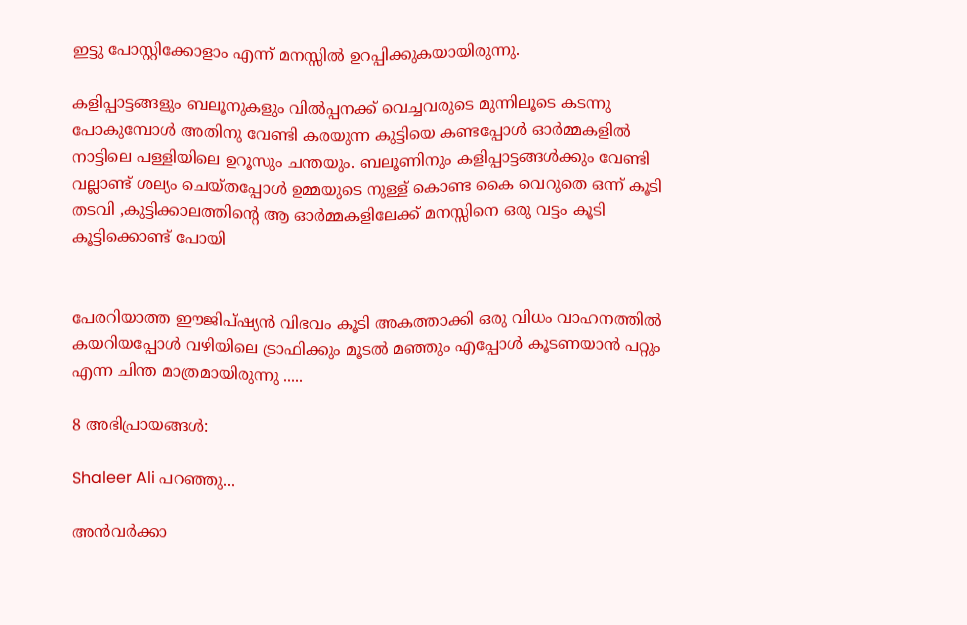ഇട്ടു പോസ്റ്റിക്കോളാം എന്ന് മനസ്സില്‍ ഉറപ്പിക്കുകയായിരുന്നു.

കളിപ്പാട്ടങ്ങളും ബലൂനുകളും വില്‍പ്പനക്ക് വെച്ചവരുടെ മുന്നിലൂടെ കടന്നു പോകുമ്പോള്‍ അതിനു വേണ്ടി കരയുന്ന കുട്ടിയെ കണ്ടപ്പോള്‍ ഓര്‍മ്മകളില്‍ നാട്ടിലെ പള്ളിയിലെ ഉറൂസും ചന്തയും. ബലൂണിനും കളിപ്പാട്ടങ്ങള്‍ക്കും വേണ്ടി വല്ലാണ്ട് ശല്യം ചെയ്തപ്പോള്‍ ഉമ്മയുടെ നുള്ള് കൊണ്ട കൈ വെറുതെ ഒന്ന് കൂടി തടവി ,കുട്ടിക്കാലത്തിന്റെ ആ ഓര്‍മ്മകളിലേക്ക് മനസ്സിനെ ഒരു വട്ടം കൂടി കൂട്ടിക്കൊണ്ട് പോയി


പേരറിയാത്ത ഈജിപ്ഷ്യന്‍ വിഭവം കൂടി അകത്താക്കി ഒരു വിധം വാഹനത്തില്‍ കയറിയപ്പോള്‍ വഴിയിലെ ട്രാഫിക്കും മൂടല്‍ മഞ്ഞും എപ്പോള്‍ കൂടണയാന്‍ പറ്റും എന്ന ചിന്ത മാത്രമായിരുന്നു .....

8 അഭിപ്രായങ്ങൾ:

Shaleer Ali പറഞ്ഞു...

അന്‍വര്‍ക്കാ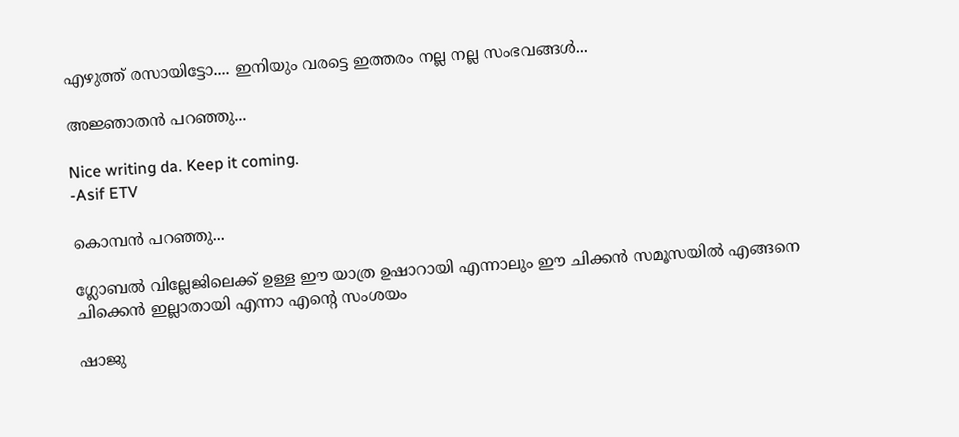എഴുത്ത് രസായിട്ടോ.... ഇനിയും വരട്ടെ ഇത്തരം നല്ല നല്ല സംഭവങ്ങള്‍...

അജ്ഞാതന്‍ പറഞ്ഞു...

Nice writing da. Keep it coming.
-Asif ETV

കൊമ്പന്‍ പറഞ്ഞു...

ഗ്ലോബല്‍ വില്ലേജിലെക്ക് ഉള്ള ഈ യാത്ര ഉഷാറായി എന്നാലും ഈ ചിക്കന്‍ സമൂസയില്‍ എങ്ങനെ ചിക്കെന്‍ ഇല്ലാതായി എന്നാ എന്‍റെ സംശയം

ഷാജു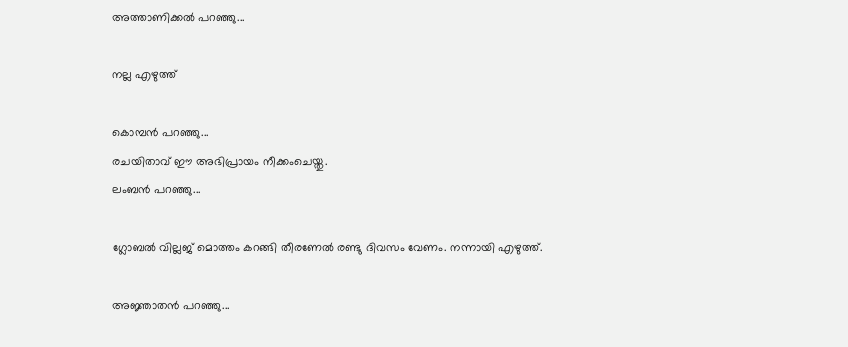അത്താണിക്കല്‍ പറഞ്ഞു...

നല്ല എഴുത്ത്

കൊമ്പന്‍ പറഞ്ഞു...
രചയിതാവ് ഈ അഭിപ്രായം നീക്കംചെയ്തു.
ലംബൻ പറഞ്ഞു...

ഗ്ലോബല്‍ വില്ലജ് മൊത്തം കറങ്ങി തീരണേല്‍ രണ്ടു ദിവസം വേണം. നന്നായി എഴുത്ത്.

അജ്ഞാതന്‍ പറഞ്ഞു...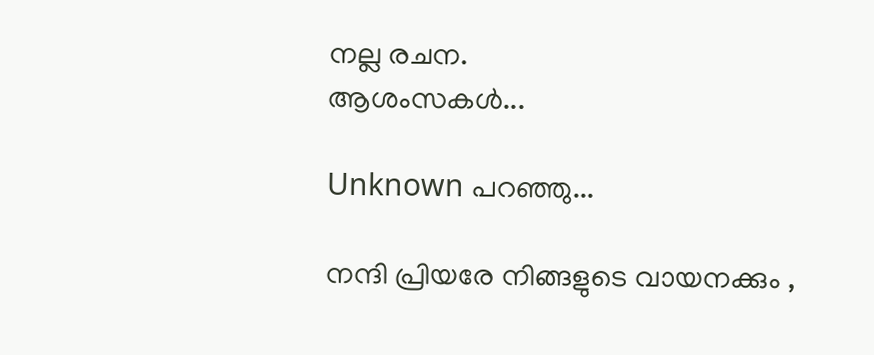നല്ല രചന.
ആശംസകള്‍...

Unknown പറഞ്ഞു...

നന്ദി പ്രിയരേ നിങ്ങളുടെ വായനക്കും ,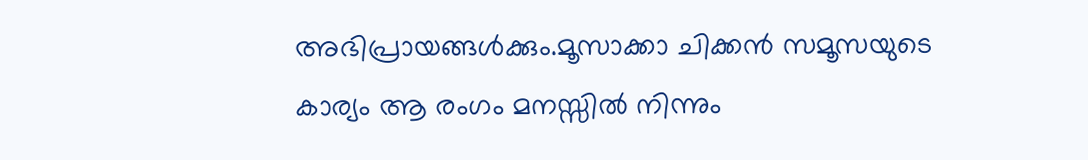അഭിപ്രായങ്ങള്‍ക്കും.മൂസാക്കാ ചിക്കന്‍ സമൂസയുടെ കാര്യം ആ രംഗം മനസ്സില്‍ നിന്നും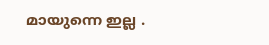മായുന്നെ ഇല്ല .